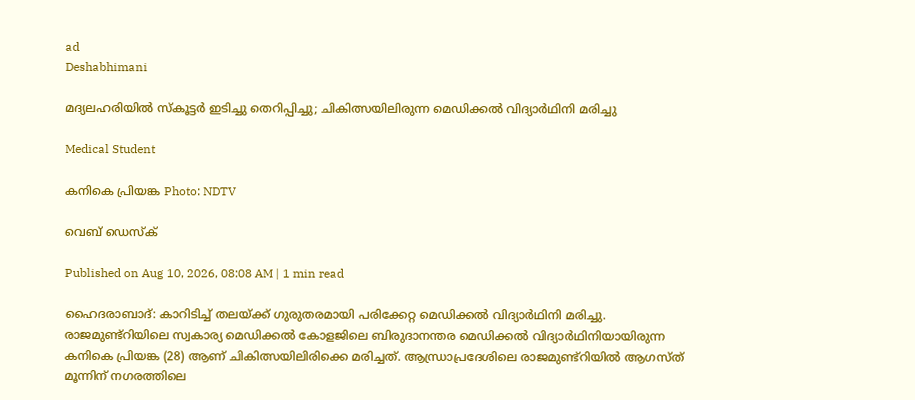ad
Deshabhimani

മദ്യലഹരിയിൽ സ്കൂട്ടർ ഇടിച്ചു തെറിപ്പിച്ചു; ചികിത്സയിലിരുന്ന മെഡിക്കൽ വിദ്യാർഥിനി മരിച്ചു

Medical Student

കനികെ പ്രിയങ്ക Photo: NDTV

വെബ് ഡെസ്ക്

Published on Aug 10, 2026, 08:08 AM | 1 min read

ഹൈദരാബാദ്: കാറിടിച്ച് തലയ്ക്ക് ഗുരുതരമായി പരിക്കേറ്റ മെഡിക്കൽ വിദ്യാർഥിനി മരിച്ചു. രാജമുണ്ട്‌റിയിലെ സ്വകാര്യ മെഡിക്കൽ കോളജിലെ ബിരുദാനന്തര മെഡിക്കൽ വിദ്യാർഥിനിയായിരുന്ന കനികെ പ്രിയങ്ക (28) ആണ് ചികിത്സയിലിരിക്കെ മരിച്ചത്. ആന്ധ്രാപ്രദേശിലെ രാജമുണ്ട്‌റിയിൽ ആഗസ്ത് മൂന്നിന് നഗരത്തിലെ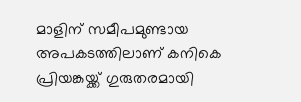മാളിന് സമീപമുണ്ടായ അപകടത്തിലാണ് കനികെ പ്രിയങ്കയ്ക്ക് ഗുരുതരമായി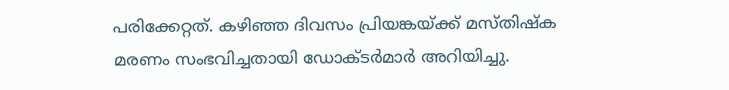പരിക്കേറ്റത്. കഴിഞ്ഞ ദിവസം പ്രിയങ്കയ്ക്ക് മസ്തിഷ്ക മരണം സംഭവിച്ചതായി ഡോക്ടർമാർ അറിയിച്ചു.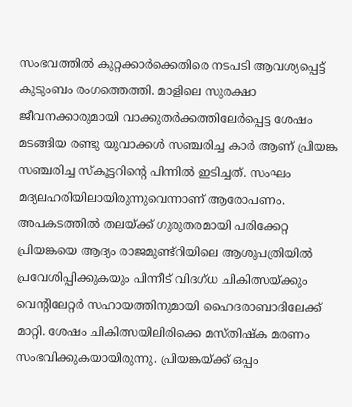സംഭവത്തിൽ കുറ്റക്കാർക്കെതിരെ നടപടി ആവശ്യപ്പെട്ട് കുടുംബം രംഗത്തെത്തി. മാളിലെ സുരക്ഷാ ജീവനക്കാരുമായി വാക്കുതർക്കത്തിലേർപ്പെട്ട ശേഷം മടങ്ങിയ രണ്ടു യുവാക്കൾ സഞ്ചരിച്ച കാർ ആണ് പ്രിയങ്ക സഞ്ചരിച്ച സ്കൂട്ടറിന്റെ പിന്നിൽ ഇടിച്ചത്. സംഘം മദ്യലഹരിയിലായിരുന്നുവെന്നാണ് ആരോപണം. അപകടത്തിൽ തലയ്ക്ക് ഗുരുതരമായി പരിക്കേറ്റ പ്രിയങ്കയെ ആദ്യം രാജമുണ്ട്‌റിയിലെ ആശുപത്രിയിൽ പ്രവേശിപ്പിക്കുകയും പിന്നീട് വിദഗ്‌ധ ചികിത്സയ്ക്കും വെന്റിലേറ്റർ സഹായത്തിനുമായി ഹൈദരാബാദിലേക്ക് മാറ്റി. ശേഷം ചികിത്സയിലിരിക്കെ മസ്തിഷ്ക മരണം സംഭവിക്കുകയായിരുന്നു. പ്രിയങ്കയ്ക്ക് ഒപ്പം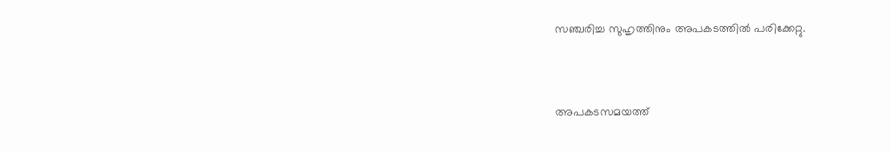സഞ്ചരിച്ച സുഹൃത്തിനും അപകടത്തിൽ പരിക്കേറ്റു.


അപകടസമയത്ത്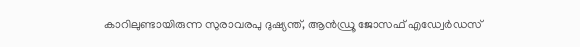കാറിലുണ്ടായിരുന്ന സുരാവരപു ദുഷ്യന്ത്, ആൻഡ്രൂ ജോസഫ് എഡ്വേർഡസ്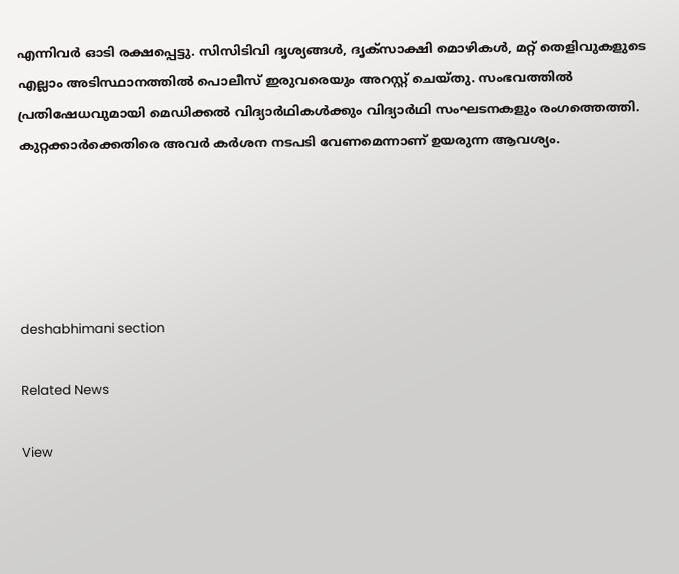എന്നിവർ ഓ‌ടി രക്ഷപ്പെട്ടു. സിസിടിവി ദൃശ്യങ്ങൾ, ദൃക്സാക്ഷി മൊഴികൾ, മറ്റ് തെളിവുകളുടെ എല്ലാം അടിസ്ഥാനത്തിൽ പൊലീസ് ഇരുവരെയും അറസ്റ്റ് ചെയ്തു. സംഭവത്തിൽ പ്രതിഷേധവുമായി മെഡിക്കൽ വിദ്യാർഥികൾക്കും വിദ്യാർഥി സംഘടനകളും രംഗത്തെത്തി. കുറ്റക്കാർക്കെതിരെ അവർ കർശന നടപടി വേണമെന്നാണ് ഉയരുന്ന ആവശ്യം.





deshabhimani section

Related News

View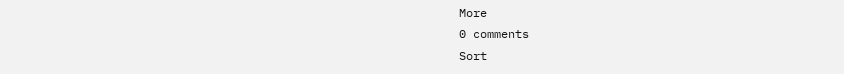More
0 comments
Sort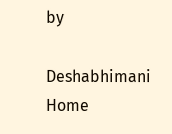by

Deshabhimani
Home